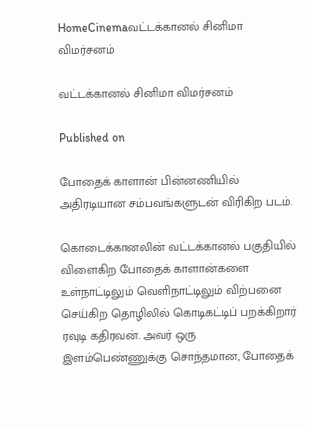HomeCinemaவட்டக்கானல் சினிமா விமர்சனம்

வட்டக்கானல் சினிமா விமர்சனம்

Published on

போதைக் காளான் பின்னணியில் அதிரடியான சம்பவங்களுடன் விரிகிற படம்.

கொடைக்கானலின் வட்டக்கானல் பகுதியில் விளைகிற போதைக் காளான்களை உள்நாட்டிலும் வெளிநாட்டிலும் விற்பனை செய்கிற தொழிலில் கொடிகட்டிப் பறக்கிறார் ரவுடி கதிரவன். அவர் ஒரு இளம்பெண்ணுக்கு சொந்தமான, போதைக்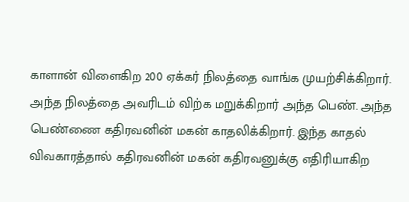காளான் விளைகிற 200 ஏக்கர் நிலத்தை வாங்க முயற்சிக்கிறார். அந்த நிலத்தை அவரிடம் விற்க மறுக்கிறார் அந்த பெண். அந்த பெண்ணை கதிரவனின் மகன் காதலிக்கிறார். இந்த காதல் விவகாரத்தால் கதிரவனின் மகன் கதிரவனுக்கு எதிரியாகிற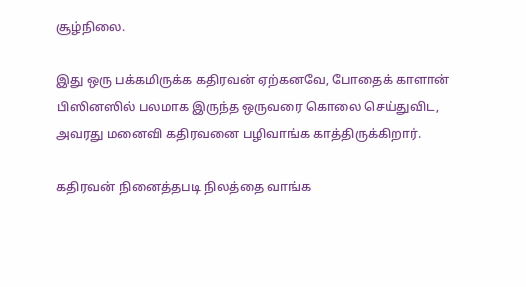சூழ்நிலை.

இது ஒரு பக்கமிருக்க கதிரவன் ஏற்கனவே, போதைக் காளான் பிஸினஸில் பலமாக இருந்த ஒருவரை கொலை செய்துவிட, அவரது மனைவி கதிரவனை பழிவாங்க காத்திருக்கிறார்.

கதிரவன் நினைத்தபடி நிலத்தை வாங்க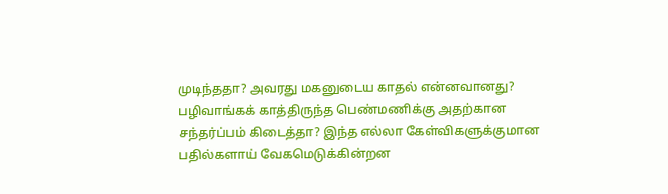முடிந்ததா? அவரது மகனுடைய காதல் என்னவானது? பழிவாங்கக் காத்திருந்த பெண்மணிக்கு அதற்கான சந்தர்ப்பம் கிடைத்தா? இந்த எல்லா கேள்விகளுக்குமான பதில்களாய் வேகமெடுக்கின்றன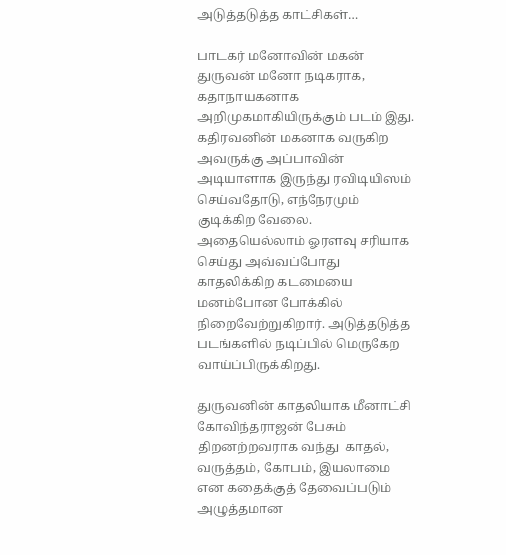அடுத்தடுத்த காட்சிகள்…

பாடகர் மனோவின் மகன் துருவன் மனோ நடிகராக, கதாநாயகனாக அறிமுகமாகியிருக்கும் படம் இது. கதிரவனின் மகனாக வருகிற அவருக்கு அப்பாவின் அடியாளாக இருந்து ரவிடியிஸம் செய்வதோடு, எந்நேரமும் குடிக்கிற வேலை. அதையெல்லாம் ஓரளவு சரியாக செய்து அவ்வப்போது காதலிக்கிற கடமையை மனம்போன போக்கில் நிறைவேற்றுகிறார். அடுத்தடுத்த படங்களில் நடிப்பில் மெருகேற வாய்ப்பிருக்கிறது.

துருவனின் காதலியாக மீனாட்சி கோவிந்தராஜன் பேசும் திறனற்றவராக வந்து  காதல், வருத்தம், கோபம், இயலாமை என கதைக்குத் தேவைப்படும் அழுத்தமான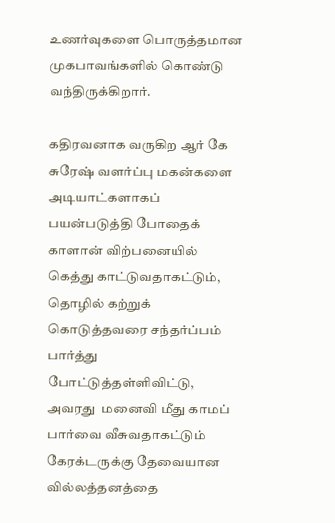உணர்வுகளை பொருத்தமான முகபாவங்களில் கொண்டு வந்திருக்கிறார்.

கதிரவனாக வருகிற ஆர் கே சுரேஷ் வளர்ப்பு மகன்களை அடியாட்களாகப் பயன்படுத்தி போதைக் காளான் விற்பனையில் கெத்து காட்டுவதாகட்டும், தொழில் கற்றுக் கொடுத்தவரை சந்தர்ப்பம் பார்த்து போட்டுத்தள்ளிவிட்டு, அவரது  மனைவி மீது காமப் பார்வை வீசுவதாகட்டும் கேரக்டருக்கு தேவையான வில்லத்தனத்தை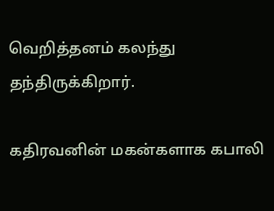வெறித்தனம் கலந்து தந்திருக்கிறார்.

கதிரவனின் மகன்களாக கபாலி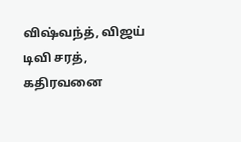விஷ்வந்த், விஜய் டிவி சரத், கதிரவனை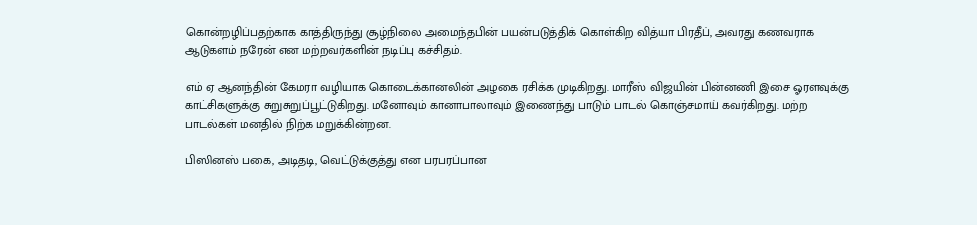கொன்றழிப்பதற்காக காத்திருந்து சூழ்நிலை அமைந்தபின் பயன்படுத்திக் கொள்கிற வித்யா பிரதீப், அவரது கணவராக ஆடுகளம் நரேன் என மற்றவர்களின் நடிப்பு கச்சிதம்.

எம் ஏ ஆனந்தின் கேமரா வழியாக கொடைக்கானலின் அழகை ரசிக்க முடிகிறது. மாரீஸ் விஜயின் பின்னணி இசை ஓரளவுக்கு காட்சிகளுக்கு சுறுசுறுப்பூட்டுகிறது. மனோவும் கானாபாலாவும் இணைந்து பாடும் பாடல் கொஞ்சமாய் கவர்கிறது. மற்ற பாடல்கள் மனதில் நிற்க மறுக்கின்றன.

பிஸினஸ் பகை, அடிதடி, வெட்டுக்குத்து என பரபரப்பான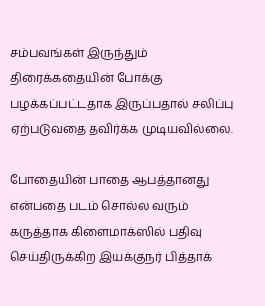சம்பவங்கள் இருந்தும் திரைக்கதையின் போக்கு பழக்கப்பட்டதாக இருப்பதால் சலிப்பு ஏற்படுவதை தவிர்க்க முடியவில்லை.

போதையின் பாதை ஆபத்தானது என்பதை படம் சொல்ல வரும் கருத்தாக கிளைமாக்ஸில் பதிவு செய்திருக்கிற இயக்குநர் பித்தாக்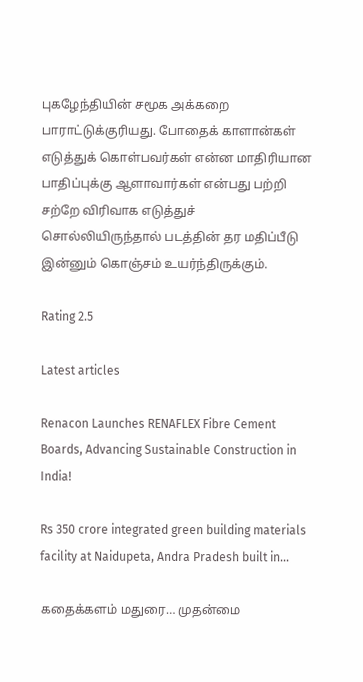புகழேந்தியின் சமூக அக்கறை பாராட்டுக்குரியது. போதைக் காளான்கள் எடுத்துக் கொள்பவர்கள் என்ன மாதிரியான பாதிப்புக்கு ஆளாவார்கள் என்பது பற்றி சற்றே விரிவாக எடுத்துச் சொல்லியிருந்தால் படத்தின் தர மதிப்பீடு இன்னும் கொஞ்சம் உயர்ந்திருக்கும்.

Rating 2.5

Latest articles

Renacon Launches RENAFLEX Fibre Cement Boards, Advancing Sustainable Construction in India!

Rs 350 crore integrated green building materials facility at Naidupeta, Andra Pradesh built in...

கதைக்களம் மதுரை… முதன்மை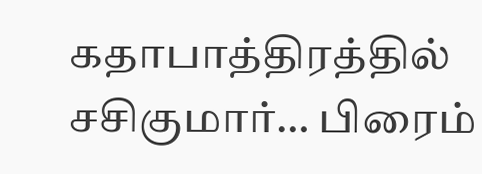கதாபாத்திரத்தில் சசிகுமார்… பிரைம்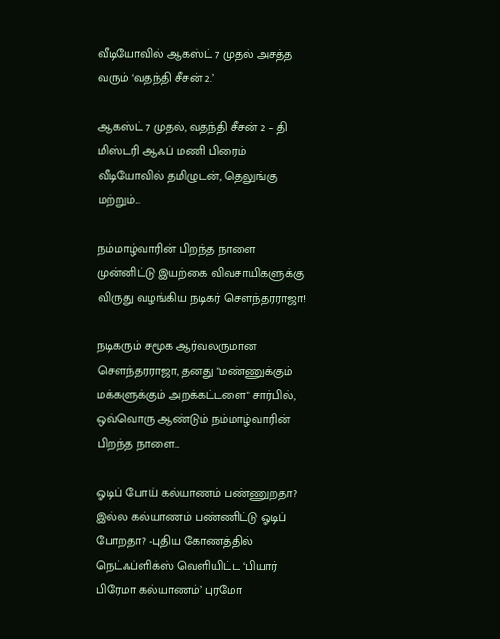வீடியோவில் ஆகஸ்ட் 7 முதல் அசத்த வரும் ‘வதந்தி சீசன் 2.’

ஆகஸ்ட் 7 முதல், வதந்தி சீசன் 2 – தி மிஸ்டரி ஆஃப் மணி பிரைம் வீடியோவில் தமிழுடன், தெலுங்கு மற்றும்...

நம்மாழ்வாரின் பிறந்த நாளை முன்னிட்டு இயற்கை விவசாயிகளுக்கு விருது வழங்கிய நடிகர் சௌந்தரராஜா!

நடிகரும் சமூக ஆர்வலருமான சௌந்தரராஜா, தனது "மண்ணுக்கும் மக்களுக்கும் அறக்கட்டளை" சார்பில், ஒவ்வொரு ஆண்டும் நம்மாழ்வாரின் பிறந்த நாளை...

ஓடிப் போய் கல்யாணம் பண்ணுறதா? இல்ல கல்யாணம் பண்ணிட்டு ஓடிப் போறதா? -புதிய கோணத்தில் நெட்ஃப்ளிக்ஸ் வெளியிட்ட ‘பியார் பிரேமா கல்யாணம்’ புரமோ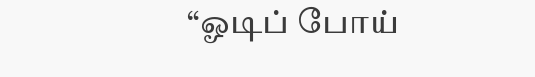“ஓடிப் போய்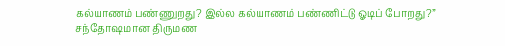கல்யாணம் பண்ணுறது? இல்ல கல்யாணம் பண்ணிட்டு ஓடிப் போறது?” சந்தோஷமான திருமண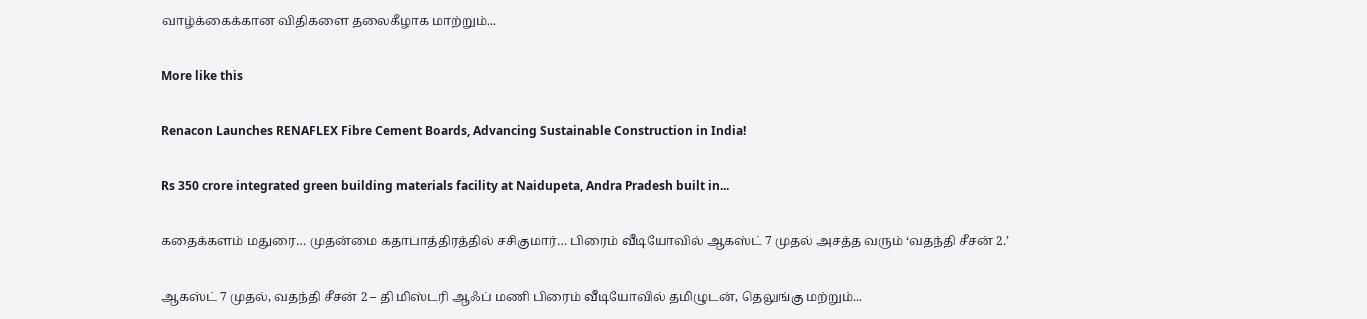வாழ்க்கைக்கான விதிகளை தலைகீழாக மாற்றும்...

More like this

Renacon Launches RENAFLEX Fibre Cement Boards, Advancing Sustainable Construction in India!

Rs 350 crore integrated green building materials facility at Naidupeta, Andra Pradesh built in...

கதைக்களம் மதுரை… முதன்மை கதாபாத்திரத்தில் சசிகுமார்… பிரைம் வீடியோவில் ஆகஸ்ட் 7 முதல் அசத்த வரும் ‘வதந்தி சீசன் 2.’

ஆகஸ்ட் 7 முதல், வதந்தி சீசன் 2 – தி மிஸ்டரி ஆஃப் மணி பிரைம் வீடியோவில் தமிழுடன், தெலுங்கு மற்றும்...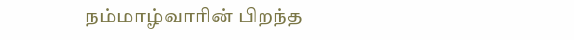நம்மாழ்வாரின் பிறந்த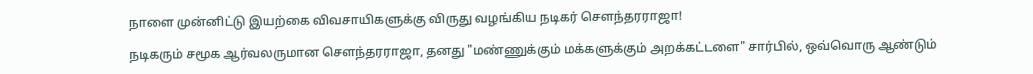நாளை முன்னிட்டு இயற்கை விவசாயிகளுக்கு விருது வழங்கிய நடிகர் சௌந்தரராஜா!

நடிகரும் சமூக ஆர்வலருமான சௌந்தரராஜா, தனது "மண்ணுக்கும் மக்களுக்கும் அறக்கட்டளை" சார்பில், ஒவ்வொரு ஆண்டும்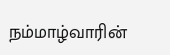நம்மாழ்வாரின்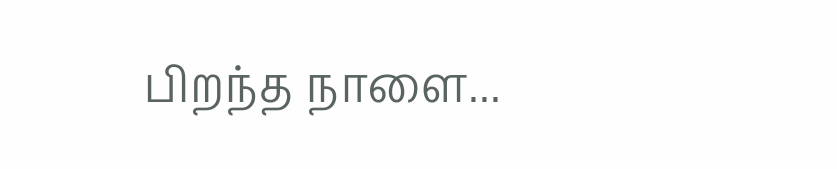பிறந்த நாளை...